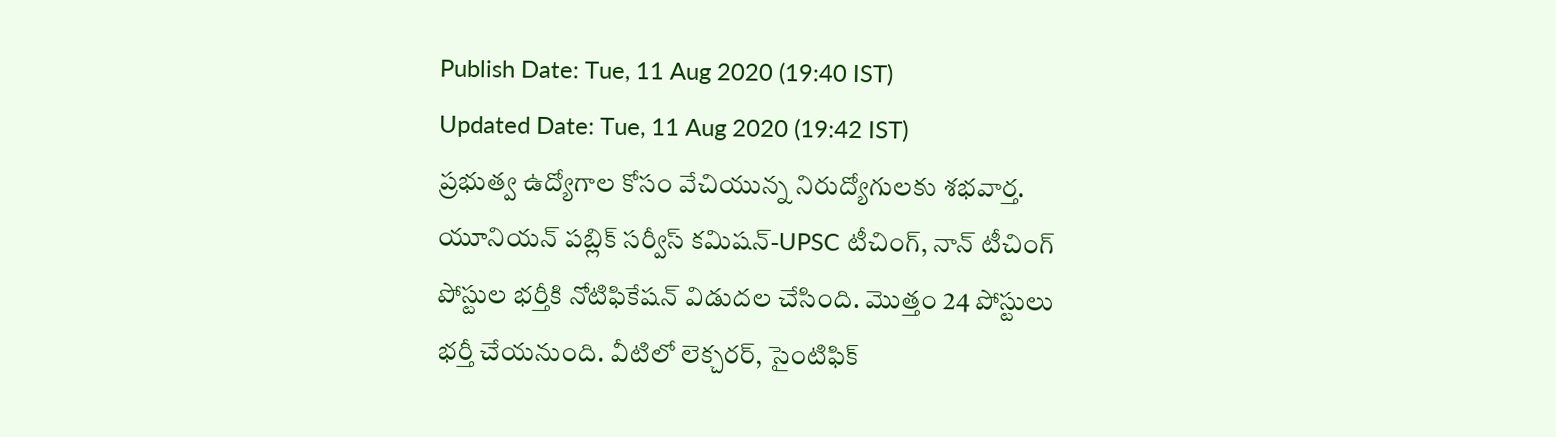Publish Date: Tue, 11 Aug 2020 (19:40 IST)
Updated Date: Tue, 11 Aug 2020 (19:42 IST)
ప్రభుత్వ ఉద్యోగాల కోసం వేచియున్న నిరుద్యోగులకు శభవార్త. యూనియన్ పబ్లిక్ సర్వీస్ కమిషన్-UPSC టీచింగ్, నాన్ టీచింగ్ పోస్టుల భర్తీకి నోటిఫికేషన్ విడుదల చేసింది. మొత్తం 24 పోస్టులు భర్తీ చేయనుంది. వీటిలో లెక్చరర్, సైంటిఫిక్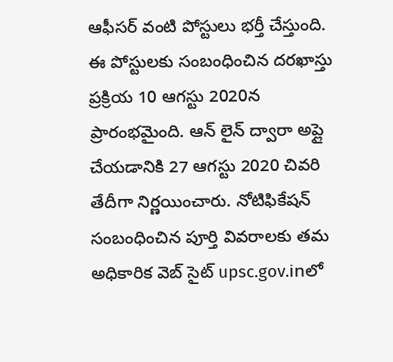ఆఫీసర్ వంటి పోస్టులు భర్తీ చేస్తుంది.
ఈ పోస్టులకు సంబంధించిన దరఖాస్తు ప్రక్రియ 10 ఆగస్టు 2020న ప్రారంభమైంది. ఆన్ లైన్ ద్వారా అప్లై చేయడానికి 27 ఆగస్టు 2020 చివరి తేదీగా నిర్ణయించారు. నోటిఫికేషన్ సంబంధించిన పూర్తి వివరాలకు తమ అధికారిక వెబ్ సైట్ upsc.gov.inలో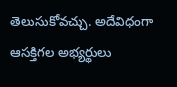తెలుసుకోవచ్చు. అదేవిధంగా ఆసక్తిగల అభ్యర్థులు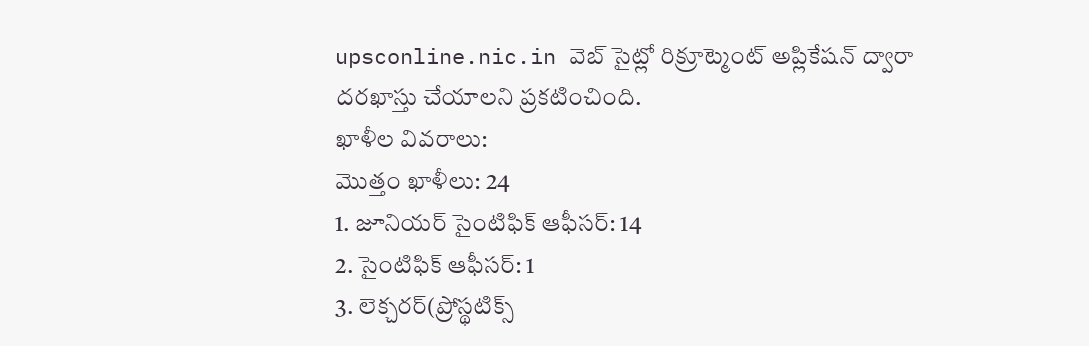upsconline.nic.in వెబ్ సైట్లో రిక్రూట్మెంట్ అప్లికేషన్ ద్వారా దరఖాస్తు చేయాలని ప్రకటించింది.
ఖాళీల వివరాలు:
మొత్తం ఖాళీలు: 24
1. జూనియర్ సైంటిఫిక్ ఆఫీసర్: 14
2. సైంటిఫిక్ ఆఫీసర్: 1
3. లెక్చరర్(ప్రోస్థటిక్స్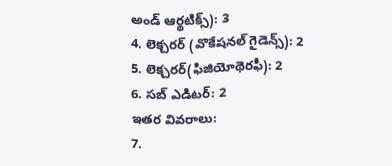అండ్ ఆర్థటిక్స్): 3
4. లెక్చరర్ (వొకేషనల్ గైడెన్స్): 2
5. లెక్చరర్(ఫిజియోథెరఫీ): 2
6. సబ్ ఎడిటర్: 2
ఇతర వివరాలు:
7.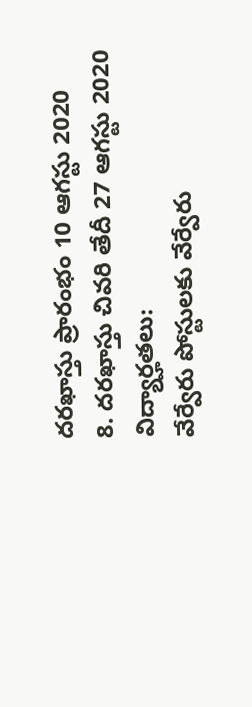దరఖాస్తు ప్రారంభం 10 ఆగస్టు 2020
8. దరఖాస్తు చివరి తేదీ 27 ఆగస్టు 2020
విద్యార్హతలు:
వేర్వేరు పోస్టులకు వేర్వేరు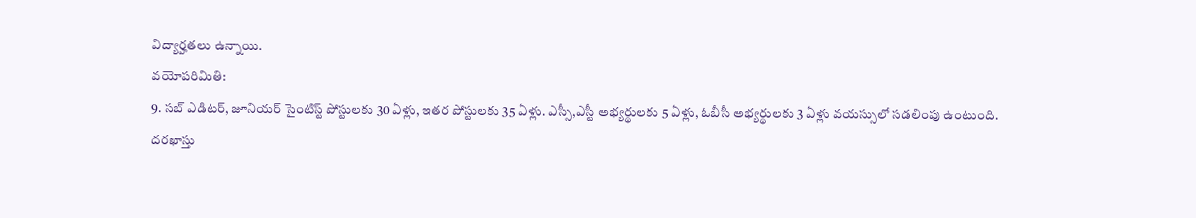విద్యార్హతలు ఉన్నాయి.
వయోపరిమితి:
9. సబ్ ఎడిటర్, జూనియర్ సైంటిస్ట్ పోస్టులకు 30 ఏళ్లు, ఇతర పోస్టులకు 35 ఏళ్లు. ఎస్సీ,ఎస్టీ అభ్యర్థులకు 5 ఏళ్లు, ఓబీసీ అభ్యర్థులకు 3 ఏళ్లు వయస్సులో సడలింపు ఉంటుంది.
దరఖాస్తు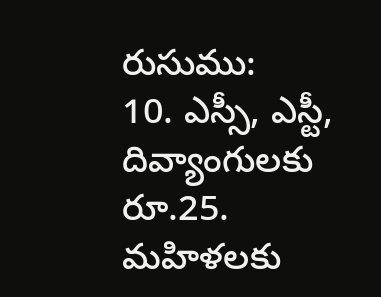రుసుము:
10. ఎస్సీ, ఎస్టీ, దివ్యాంగులకు రూ.25. మహిళలకు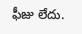ఫీజు లేదు.